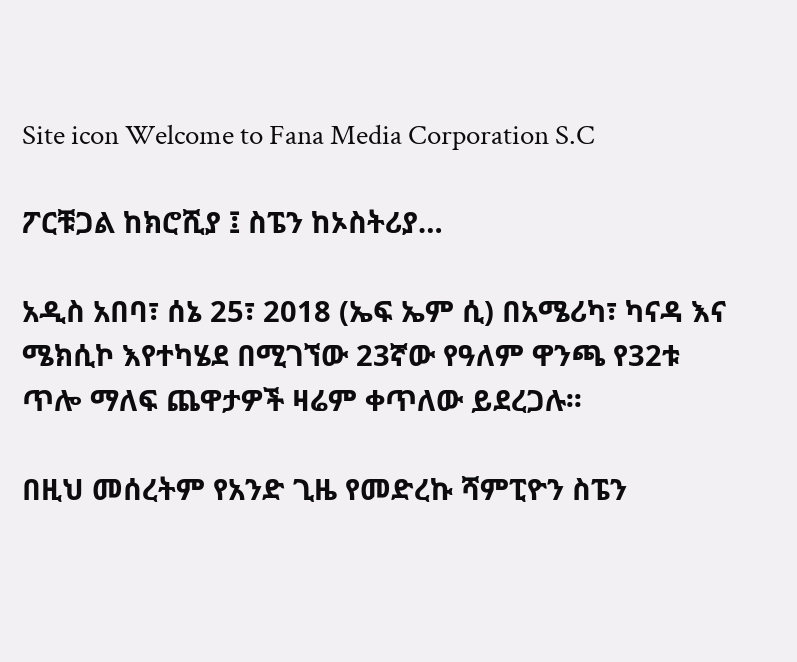Site icon Welcome to Fana Media Corporation S.C

ፖርቹጋል ከክሮሺያ ፤ ስፔን ከኦስትሪያ…

አዲስ አበባ፣ ሰኔ 25፣ 2018 (ኤፍ ኤም ሲ) በአሜሪካ፣ ካናዳ እና ሜክሲኮ እየተካሄደ በሚገኘው 23ኛው የዓለም ዋንጫ የ32ቱ ጥሎ ማለፍ ጨዋታዎች ዛሬም ቀጥለው ይደረጋሉ፡፡

በዚህ መሰረትም የአንድ ጊዜ የመድረኩ ሻምፒዮን ስፔን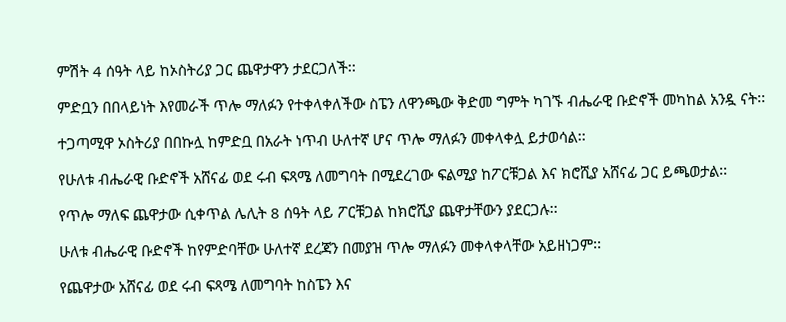ምሽት 4 ሰዓት ላይ ከኦስትሪያ ጋር ጨዋታዋን ታደርጋለች፡፡

ምድቧን በበላይነት እየመራች ጥሎ ማለፉን የተቀላቀለችው ስፔን ለዋንጫው ቅድመ ግምት ካገኙ ብሔራዊ ቡድኖች መካከል አንዷ ናት፡፡

ተጋጣሚዋ ኦስትሪያ በበኩሏ ከምድቧ በአራት ነጥብ ሁለተኛ ሆና ጥሎ ማለፉን መቀላቀሏ ይታወሳል፡፡

የሁለቱ ብሔራዊ ቡድኖች አሸናፊ ወደ ሩብ ፍጻሜ ለመግባት በሚደረገው ፍልሚያ ከፖርቹጋል እና ክሮሺያ አሸናፊ ጋር ይጫወታል፡፡

የጥሎ ማለፍ ጨዋታው ሲቀጥል ሌሊት 8 ሰዓት ላይ ፖርቹጋል ከክሮሺያ ጨዋታቸውን ያደርጋሉ፡፡

ሁለቱ ብሔራዊ ቡድኖች ከየምድባቸው ሁለተኛ ደረጃን በመያዝ ጥሎ ማለፉን መቀላቀላቸው አይዘነጋም፡፡

የጨዋታው አሸናፊ ወደ ሩብ ፍጻሜ ለመግባት ከስፔን እና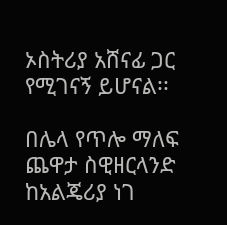ኦስትሪያ አሸናፊ ጋር የሚገናኝ ይሆናል፡፡

በሌላ የጥሎ ማለፍ ጨዋታ ስዊዘርላንድ ከአልጄሪያ ነገ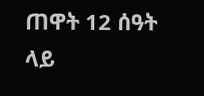ጠዋት 12 ሰዓት ላይ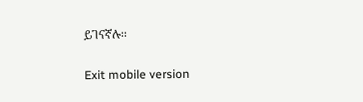ይገናኛሉ፡፡

Exit mobile version